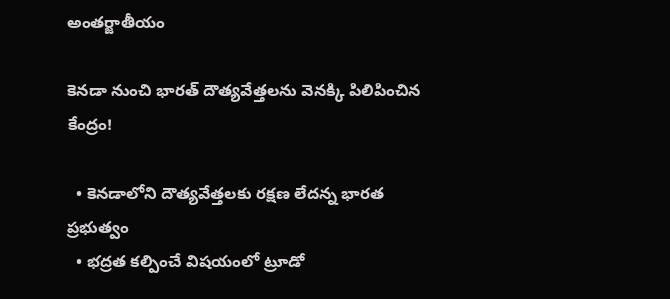అంతర్జాతీయం

కెనడా నుంచి భారత్ దౌత్యవేత్తలను వెనక్కి పిలిపించిన కేంద్రం!

  • కెనడాలోని దౌత్యవేత్తలకు రక్షణ లేదన్న భారత ప్రభుత్వం
  • భద్రత కల్పించే విషయంలో ట్రూడో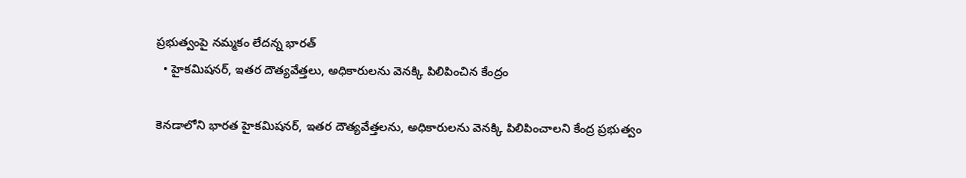ప్రభుత్వంపై నమ్మకం లేదన్న భారత్
  • హైకమిషనర్, ఇతర దౌత్యవేత్తలు, అధికారులను వెనక్కి పిలిపించిన కేంద్రం

కెనడాలోని భారత హైకమిషనర్, ఇతర దౌత్యవేత్తలను, అధికారులను వెనక్కి పిలిపించాలని కేంద్ర ప్రభుత్వం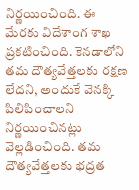నిర్ణయించింది. ఈ మేరకు విదేశాంగ శాఖ ప్రకటించింది. కెనడాలోని తమ దౌత్యవేత్తలకు రక్షణ లేదని, అందుకే వెనక్కి పిలిపించాలని నిర్ణయించినట్లు వెల్లడించింది. తమ దౌత్యవేత్తలకు భద్రత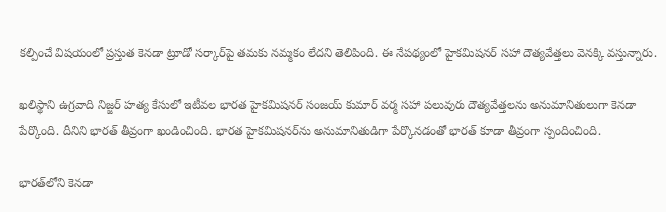కల్పించే విషయంలో ప్రస్తుత కెనడా ట్రూడో సర్కార్‌పై తమకు నమ్మకం లేదని తెలిపింది. ఈ నేపథ్యంలో హైకమిషనర్ సహా దౌత్యవేత్తలు వెనక్కి వస్తున్నారు.

ఖలిస్థాని ఉగ్రవాది నిజ్జర్ హత్య కేసులో ఇటీవల భారత హైకమిషనర్ సంజయ్ కుమార్ వర్మ సహా పలువురు దౌత్యవేత్తలను అనుమానితులుగా కెనడా పేర్కొంది. దీనిని భారత్ తీవ్రంగా ఖండించింది. భారత హైకమిషనర్‌ను అనుమానితుడిగా పేర్కొనడంతో భారత్ కూడా తీవ్రంగా స్పందించింది.

భారత్‌లోని కెనడా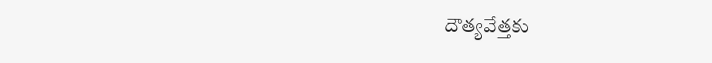దౌత్యవేత్తకు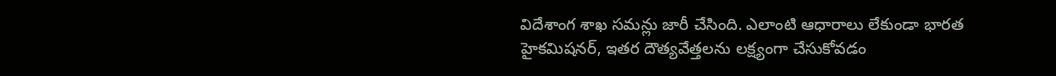విదేశాంగ శాఖ సమన్లు జారీ చేసింది. ఎలాంటి ఆధారాలు లేకుండా భారత హైకమిషనర్, ఇతర దౌత్యవేత్తలను లక్ష్యంగా చేసుకోవడం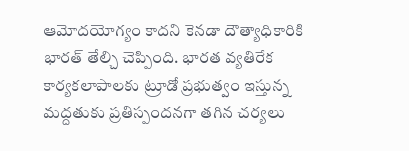ఆమోదయోగ్యం కాదని కెనడా దౌత్యాధికారికి భారత్ తేల్చి చెప్పింది. భారత వ్యతిరేక కార్యకలాపాలకు ట్రూడో ప్రభుత్వం ఇస్తున్న మద్దతుకు ప్రతిస్పందనగా తగిన చర్యలు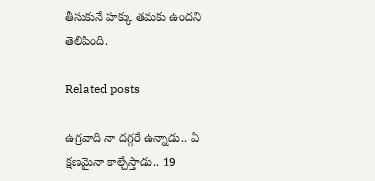తీసుకునే హక్కు తమకు ఉందని తెలిపింది.

Related posts

ఉగ్రవాది నా దగ్గరే ఉన్నాడు.. ఏ క్షణమైనా కాల్చేస్తాడు.. 19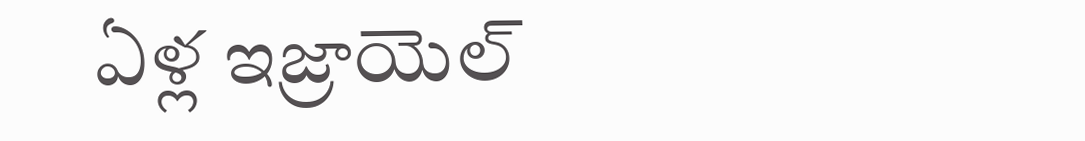ఏళ్ల ఇజ్రాయెల్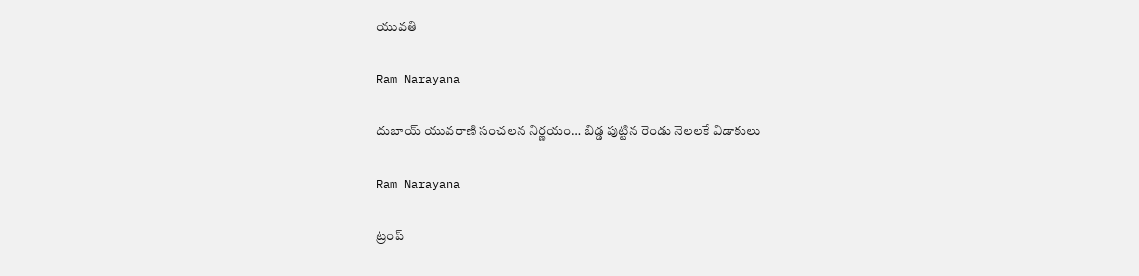యువతి

Ram Narayana

దుబాయ్ యువరాణి సంచలన నిర్ణయం… బిడ్డ పుట్టిన రెండు నెలలకే విడాకులు

Ram Narayana

ట్రంప్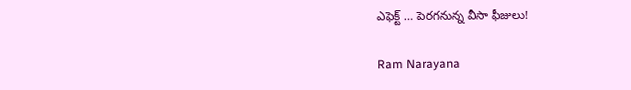ఎఫెక్ట్ … పెరగనున్న వీసా ఫీజులు!

Ram Narayana